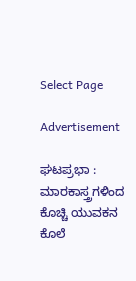Select Page

Advertisement

ಘಟಪ್ರಭಾ : ಮಾರಕಾಸ್ತ್ರಗಳಿಂದ ಕೊಚ್ಚಿ ಯುವಕ‌ನ ಕೊಲೆ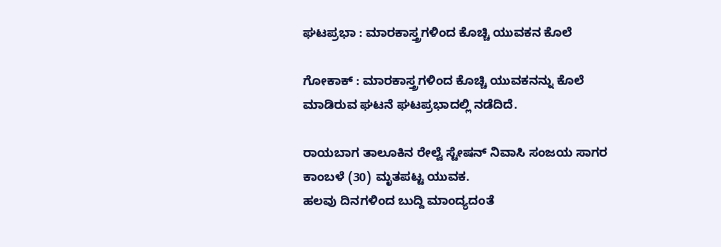ಘಟಪ್ರಭಾ : ಮಾರಕಾಸ್ತ್ರಗಳಿಂದ ಕೊಚ್ಚಿ ಯುವಕ‌ನ ಕೊಲೆ

ಗೋಕಾಕ್ : ಮಾರಕಾಸ್ತ್ರಗಳಿಂದ ಕೊಚ್ಚಿ ಯುವಕನನ್ನು ಕೊಲೆ ಮಾಡಿರುವ ಘಟನೆ ಘಟಪ್ರಭಾದಲ್ಲಿ ನಡೆದಿದೆ.

ರಾಯಬಾಗ ತಾಲೂಕಿನ ರೇಲ್ವೆ ಸ್ಟೇಷನ್ ನಿವಾಸಿ ಸಂಜಯ ಸಾಗರ ಕಾಂಬಳೆ (30) ಮೃತಪಟ್ಟ ಯುವಕ.
ಹಲವು ದಿನಗಳಿಂದ ಬುದ್ದಿ ಮಾಂದ್ಯದಂತೆ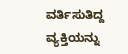ವರ್ತಿಸುತಿದ್ದ ವ್ಯಕ್ತಿಯನ್ನು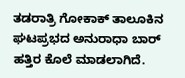ತಡರಾತ್ರಿ ಗೋಕಾಕ್ ತಾಲೂಕಿನ ಘಟಪ್ರಭದ ಅನುರಾಧಾ ಬಾರ್ ಹತ್ತಿರ ಕೊಲೆ ಮಾಡಲಾಗಿದೆ.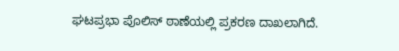ಘಟಪ್ರಭಾ ಪೊಲಿಸ್ ಠಾಣೆಯಲ್ಲಿ ಪ್ರಕರಣ ದಾಖಲಾಗಿದೆ.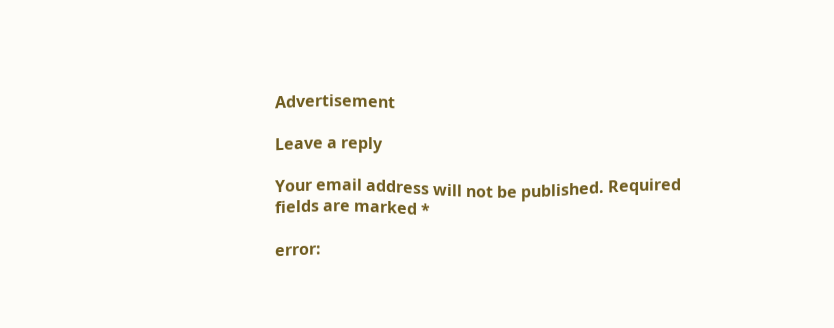Advertisement

Leave a reply

Your email address will not be published. Required fields are marked *

error: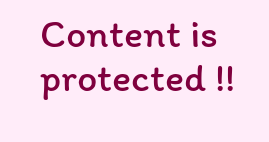Content is protected !!